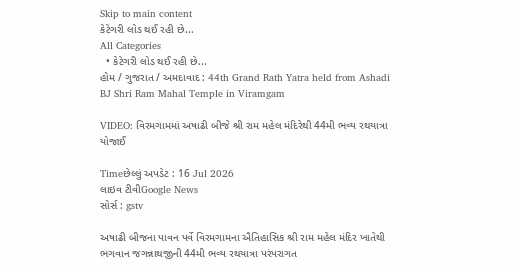Skip to main content
કેટેગરી લોડ થઈ રહી છે...
All Categories
  • કેટેગરી લોડ થઈ રહી છે...
હોમ / ગુજરાત / અમદાવાદ : 44th Grand Rath Yatra held from Ashadi BJ Shri Ram Mahal Temple in Viramgam

VIDEO: વિરમગામમાં અષાઢી બીજે શ્રી રામ મહેલ મંદિરેથી 44મી ભવ્ય રથયાત્રા યોજાઈ

Timeછેલ્લું અપડેટ : 16 Jul 2026
લાઇવ ટીવીGoogle News
સોર્સ : gstv

અષાઢી બીજના પાવન પર્વે વિરમગામના ઐતિહાસિક શ્રી રામ મહેલ મંદિર ખાતેથી ભગવાન જગન્નાથજીની 44મી ભવ્ય રથયાત્રા પરંપરાગત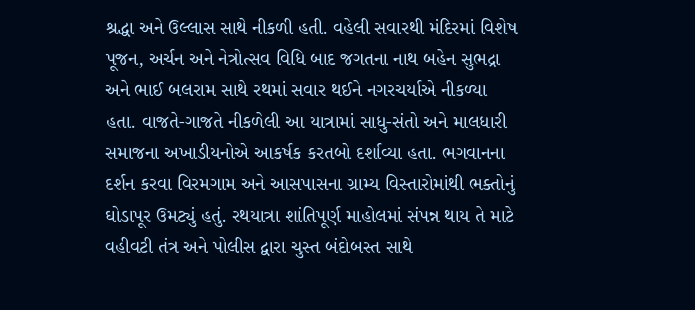શ્રદ્ધા અને ઉલ્લાસ સાથે નીકળી હતી. વહેલી સવારથી મંદિરમાં વિશેષ પૂજન, અર્ચન અને નેત્રોત્સવ વિધિ બાદ જગતના નાથ બહેન સુભદ્રા અને ભાઈ બલરામ સાથે રથમાં સવાર થઈને નગરચર્યાએ નીકળ્યા હતા. વાજતે-ગાજતે નીકળેલી આ યાત્રામાં સાધુ-સંતો અને માલધારી સમાજના અખાડીયનોએ આકર્ષક કરતબો દર્શાવ્યા હતા. ભગવાનના દર્શન કરવા વિરમગામ અને આસપાસના ગ્રામ્ય વિસ્તારોમાંથી ભક્તોનું ઘોડાપૂર ઉમટ્યું હતું. રથયાત્રા શાંતિપૂર્ણ માહોલમાં સંપન્ન થાય તે માટે વહીવટી તંત્ર અને પોલીસ દ્વારા ચુસ્ત બંદોબસ્ત સાથે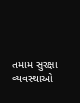તમામ સુરક્ષા વ્યવસ્થાઓ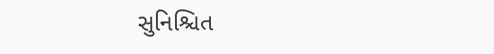સુનિશ્ચિત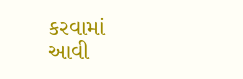કરવામાં આવી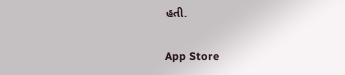હતી.

App Store